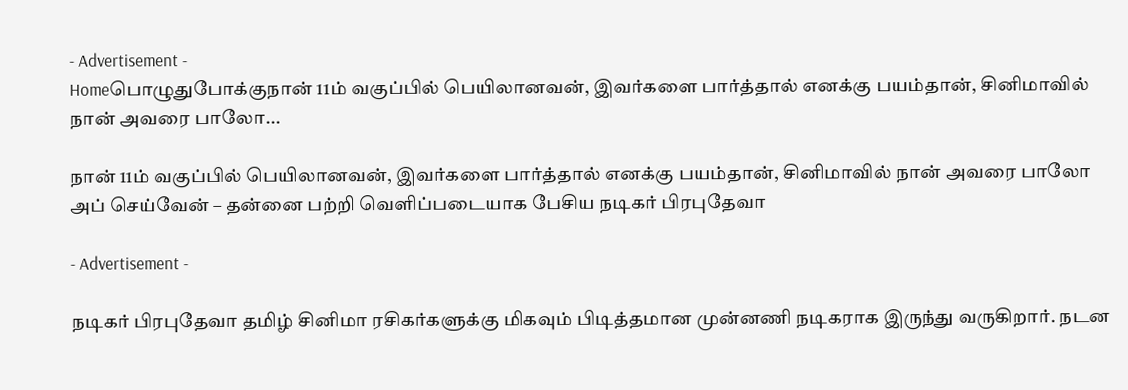- Advertisement -
Homeபொழுதுபோக்குநான் 11ம் வகுப்பில் பெயிலானவன், இவர்களை பார்த்தால் எனக்கு பயம்தான், சினிமாவில் நான் அவரை பாலோ...

நான் 11ம் வகுப்பில் பெயிலானவன், இவர்களை பார்த்தால் எனக்கு பயம்தான், சினிமாவில் நான் அவரை பாலோ அப் செய்வேன் – தன்னை பற்றி வெளிப்படையாக பேசிய நடிகர் பிரபுதேவா

- Advertisement -

நடிகர் பிரபுதேவா தமிழ் சினிமா ரசிகர்களுக்கு மிகவும் பிடித்தமான முன்னணி நடிகராக இருந்து வருகிறார். நடன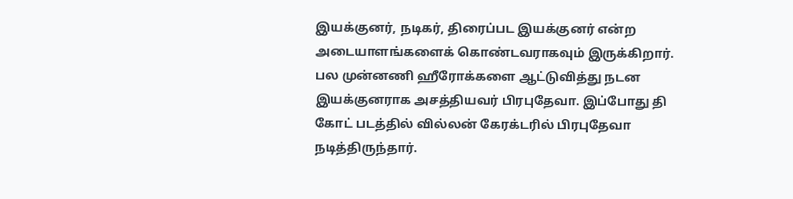இயக்குனர், நடிகர், திரைப்பட இயக்குனர் என்ற அடையாளங்களைக் கொண்டவராகவும் இருக்கிறார். பல முன்னணி ஹீரோக்களை ஆட்டுவித்து நடன இயக்குனராக அசத்தியவர் பிரபுதேவா. இப்போது தி கோட் படத்தில் வில்லன் கேரக்டரில் பிரபுதேவா நடித்திருந்தார்.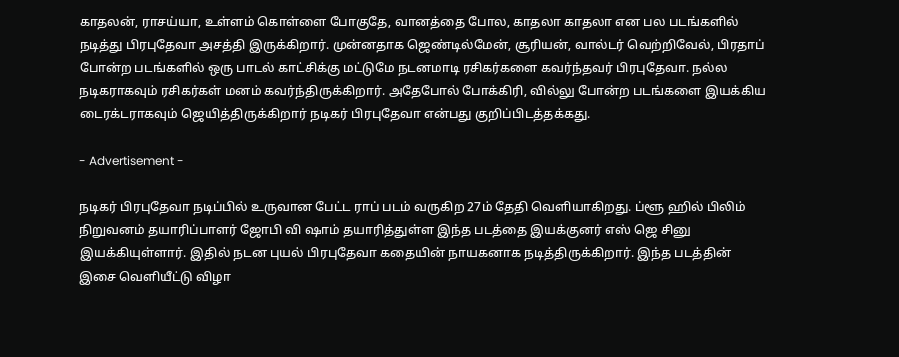காதலன், ராசய்யா, உள்ளம் கொள்ளை போகுதே, வானத்தை போல, காதலா காதலா என பல படங்களில் நடித்து பிரபுதேவா அசத்தி இருக்கிறார். முன்னதாக ஜெண்டில்மேன், சூரியன், வால்டர் வெற்றிவேல், பிரதாப் போன்ற படங்களில் ஒரு பாடல் காட்சிக்கு மட்டுமே நடனமாடி ரசிகர்களை கவர்ந்தவர் பிரபுதேவா. நல்ல நடிகராகவும் ரசிகர்கள் மனம் கவர்ந்திருக்கிறார். அதேபோல் போக்கிரி, வில்லு போன்ற படங்களை இயக்கிய டைரக்டராகவும் ஜெயித்திருக்கிறார் நடிகர் பிரபுதேவா என்பது குறிப்பிடத்தக்கது.

- Advertisement -

நடிகர் பிரபுதேவா நடிப்பில் உருவான பேட்ட ராப் படம் வருகிற 27ம் தேதி வெளியாகிறது. ப்ளூ ஹில் பிலிம் நிறுவனம் தயாரிப்பாளர் ஜோபி வி ஷாம் தயாரித்துள்ள இந்த படத்தை இயக்குனர் எஸ் ஜெ சினு இயக்கியுள்ளார். இதில் நடன புயல் பிரபுதேவா கதையின் நாயகனாக நடித்திருக்கிறார். இந்த படத்தின் இசை வெளியீட்டு விழா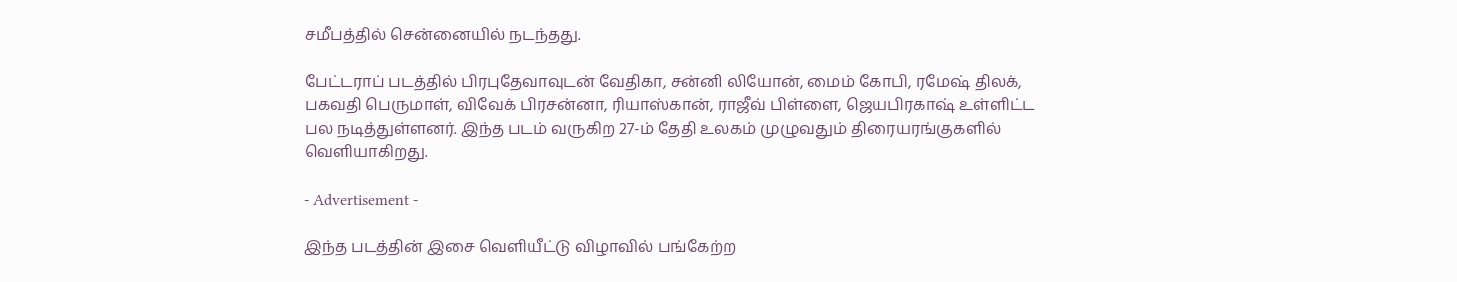சமீபத்தில் சென்னையில் நடந்தது.

பேட்டராப் படத்தில் பிரபுதேவாவுடன் வேதிகா, சன்னி லியோன், மைம் கோபி, ரமேஷ் திலக், பகவதி பெருமாள், விவேக் பிரசன்னா, ரியாஸ்கான், ராஜீவ் பிள்ளை, ஜெயபிரகாஷ் உள்ளிட்ட பல நடித்துள்ளனர். இந்த படம் வருகிற 27-ம் தேதி உலகம் முழுவதும் திரையரங்குகளில் வெளியாகிறது.

- Advertisement -

இந்த படத்தின் இசை வெளியீட்டு விழாவில் பங்கேற்ற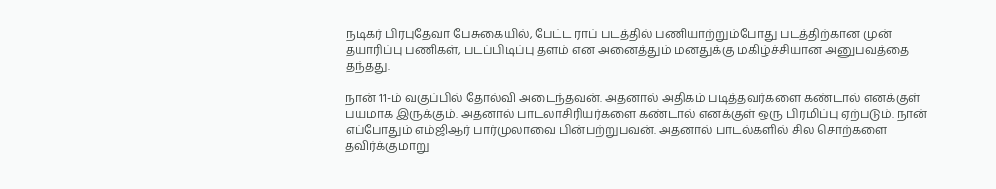நடிகர் பிரபுதேவா பேசுகையில், பேட்ட ராப் படத்தில் பணியாற்றும்போது படத்திற்கான முன் தயாரிப்பு பணிகள், படப்பிடிப்பு தளம் என அனைத்தும் மனதுக்கு மகிழ்ச்சியான அனுபவத்தை தந்தது.

நான் 11-ம் வகுப்பில் தோல்வி அடைந்தவன். அதனால் அதிகம் படித்தவர்களை கண்டால் எனக்குள் பயமாக இருக்கும். அதனால் பாடலாசிரியர்களை கண்டால் எனக்குள் ஒரு பிரமிப்பு ஏற்படும். நான் எப்போதும் எம்ஜிஆர் பார்முலாவை பின்பற்றுபவன். அதனால் பாடல்களில் சில சொற்களை தவிர்க்குமாறு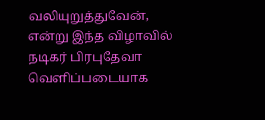வலியுறுத்துவேன், என்று இந்த விழாவில் நடிகர் பிரபுதேவா வெளிப்படையாக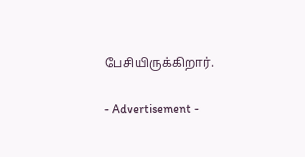பேசியிருக்கிறார்.

- Advertisement -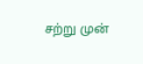சற்று முன்